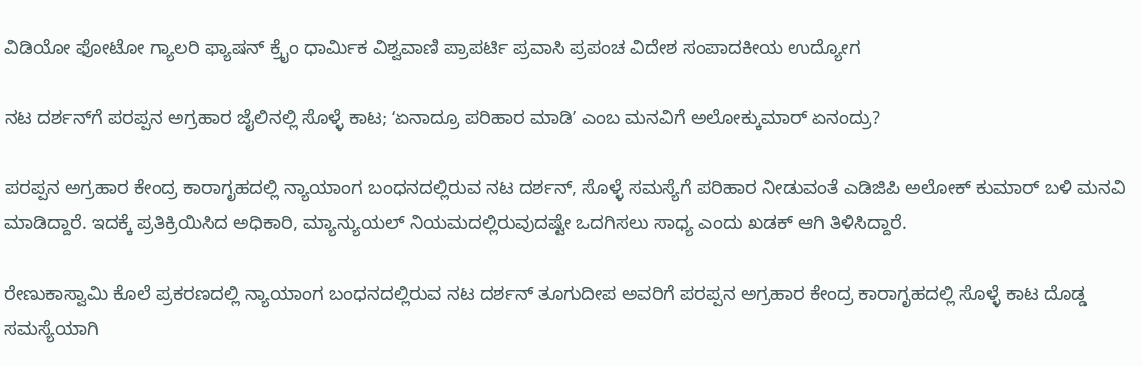ವಿಡಿಯೋ ಫೋಟೋ ಗ್ಯಾಲರಿ ಫ್ಯಾಷನ್ ಕ್ರೈಂ ಧಾರ್ಮಿಕ ವಿಶ್ವವಾಣಿ ಪ್ರಾಪರ್ಟಿ ಪ್ರವಾಸಿ ಪ್ರಪಂಚ ವಿದೇಶ ಸಂಪಾದಕೀಯ ಉದ್ಯೋಗ

ನಟ ದರ್ಶನ್‌ಗೆ ಪರಪ್ಪನ ಅಗ್ರಹಾರ ಜೈಲಿನಲ್ಲಿ ಸೊಳ್ಳೆ ಕಾಟ; ʻಏನಾದ್ರೂ ಪರಿಹಾರ ಮಾಡಿʼ ಎಂಬ ಮನವಿಗೆ ಅಲೋಕ್ಕುಮಾರ್ ಏನಂದ್ರು?

ಪರಪ್ಪನ ಅಗ್ರಹಾರ ಕೇಂದ್ರ ಕಾರಾಗೃಹದಲ್ಲಿ ನ್ಯಾಯಾಂಗ ಬಂಧನದಲ್ಲಿರುವ ನಟ ದರ್ಶನ್, ಸೊಳ್ಳೆ ಸಮಸ್ಯೆಗೆ ಪರಿಹಾರ ನೀಡುವಂತೆ ಎಡಿಜಿಪಿ ಅಲೋಕ್ ಕುಮಾರ್ ಬಳಿ ಮನವಿ ಮಾಡಿದ್ದಾರೆ. ಇದಕ್ಕೆ ಪ್ರತಿಕ್ರಿಯಿಸಿದ ಅಧಿಕಾರಿ, ಮ್ಯಾನ್ಯುಯಲ್ ನಿಯಮದಲ್ಲಿರುವುದಷ್ಟೇ ಒದಗಿಸಲು ಸಾಧ್ಯ ಎಂದು ಖಡಕ್ ಆಗಿ ತಿಳಿಸಿದ್ದಾರೆ.

ರೇಣುಕಾಸ್ವಾಮಿ ಕೊಲೆ ಪ್ರಕರಣದಲ್ಲಿ ನ್ಯಾಯಾಂಗ ಬಂಧನದಲ್ಲಿರುವ ನಟ ದರ್ಶನ್‌ ತೂಗುದೀಪ ಅವರಿಗೆ ಪರಪ್ಪನ ಅಗ್ರಹಾರ ಕೇಂದ್ರ ಕಾರಾಗೃಹದಲ್ಲಿ ಸೊಳ್ಳೆ ಕಾಟ ದೊಡ್ಡ ಸಮಸ್ಯೆಯಾಗಿ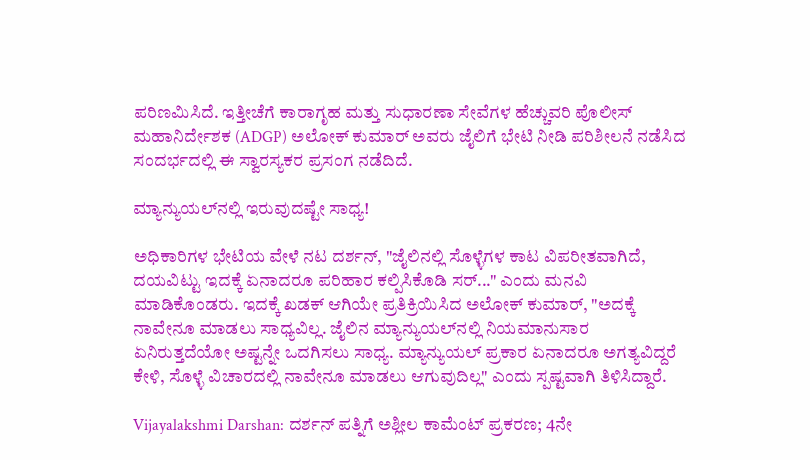ಪರಿಣಮಿಸಿದೆ. ಇತ್ತೀಚೆಗೆ ಕಾರಾಗೃಹ ಮತ್ತು ಸುಧಾರಣಾ ಸೇವೆಗಳ ಹೆಚ್ಚುವರಿ ಪೊಲೀಸ್ ಮಹಾನಿರ್ದೇಶಕ (ADGP) ಅಲೋಕ್ ಕುಮಾರ್ ಅವರು ಜೈಲಿಗೆ ಭೇಟಿ ನೀಡಿ ಪರಿಶೀಲನೆ ನಡೆಸಿದ ಸಂದರ್ಭದಲ್ಲಿ ಈ ಸ್ವಾರಸ್ಯಕರ ಪ್ರಸಂಗ ನಡೆದಿದೆ.

ಮ್ಯಾನ್ಯುಯಲ್‌ನಲ್ಲಿ ಇರುವುದಷ್ಟೇ ಸಾಧ್ಯ!

ಅಧಿಕಾರಿಗಳ ಭೇಟಿಯ ವೇಳೆ ನಟ ದರ್ಶನ್, "ಜೈಲಿನಲ್ಲಿ ಸೊಳ್ಳೆಗಳ ಕಾಟ ವಿಪರೀತವಾಗಿದೆ, ದಯವಿಟ್ಟು ಇದಕ್ಕೆ ಏನಾದರೂ ಪರಿಹಾರ ಕಲ್ಪಿಸಿಕೊಡಿ ಸರ್..." ಎಂದು ಮನವಿ ಮಾಡಿಕೊಂಡರು. ಇದಕ್ಕೆ ಖಡಕ್ ಆಗಿಯೇ ಪ್ರತಿಕ್ರಿಯಿಸಿದ ಅಲೋಕ್ ಕುಮಾರ್, "ಅದಕ್ಕೆ ನಾವೇನೂ ಮಾಡಲು ಸಾಧ್ಯವಿಲ್ಲ. ಜೈಲಿನ ಮ್ಯಾನ್ಯುಯಲ್‌ನಲ್ಲಿ ನಿಯಮಾನುಸಾರ ಏನಿರುತ್ತದೆಯೋ ಅಷ್ಟನ್ನೇ ಒದಗಿಸಲು ಸಾಧ್ಯ. ಮ್ಯಾನ್ಯುಯಲ್ ಪ್ರಕಾರ ಏನಾದರೂ ಅಗತ್ಯವಿದ್ದರೆ ಕೇಳಿ, ಸೊಳ್ಳೆ ವಿಚಾರದಲ್ಲಿ ನಾವೇನೂ ಮಾಡಲು ಆಗುವುದಿಲ್ಲ" ಎಂದು ಸ್ಪಷ್ಟವಾಗಿ ತಿಳಿಸಿದ್ದಾರೆ.

Vijayalakshmi Darshan: ದರ್ಶನ್ ಪತ್ನಿಗೆ ಅಶ್ಲೀಲ ಕಾಮೆಂಟ್ ಪ್ರಕರಣ; 4ನೇ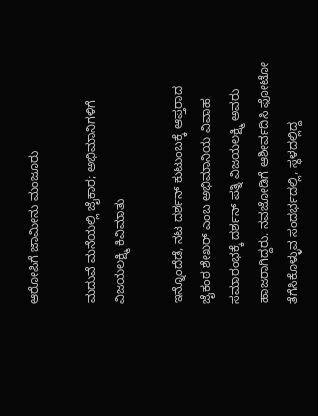ಆರೋಪಿಗೆ ಜಾಮೀನು ಮಂಜೂರು

ಮದುವೆ ಮನೆಯಲ್ಲಿ ಜೈಕಾರ; ಅಭಿಮಾನಿಗಳಿಗೆ ವಿಜಯಲಕ್ಷ್ಮಿ ಕಿವಿಮಾತು

ಇನ್ನೊಂದೆಡೆ, ನಟ ದರ್ಶನ್ ಕುಟುಂಬಕ್ಕೆ ಆಪ್ತರಾದ ಜೈಕಂಠ ಶೇಖರ್ ಎಂಬ ಅಭಿಮಾನಿಯ ವಿವಾಹ ಸಮಾರಂಭಕ್ಕೆ ದರ್ಶನ್ ಪತ್ನಿ ವಿಜಯಲಕ್ಷ್ಮಿ ಅವರು ಹಾಜರಾಗಿದ್ದರು. ನವಜೋಡಿಗೆ ಆಶೀರ್ವದಿಸಿ ಫೋಟೋ ತೆಗೆಸಿಕೊಳ್ಳುವ ಸಂದರ್ಭದಲ್ಲಿ, ಸ್ಥಳದಲ್ಲಿದ್ದ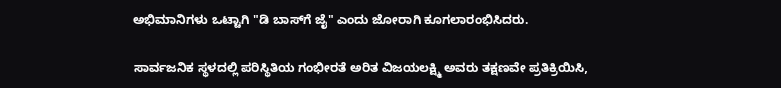ಅಭಿಮಾನಿಗಳು ಒಟ್ಟಾಗಿ "ಡಿ ಬಾಸ್‌ಗೆ ಜೈ" ಎಂದು ಜೋರಾಗಿ ಕೂಗಲಾರಂಭಿಸಿದರು.

ಸಾರ್ವಜನಿಕ ಸ್ಥಳದಲ್ಲಿ ಪರಿಸ್ಥಿತಿಯ ಗಂಭೀರತೆ ಅರಿತ ವಿಜಯಲಕ್ಷ್ಮಿ ಅವರು ತಕ್ಷಣವೇ ಪ್ರತಿಕ್ರಿಯಿಸಿ,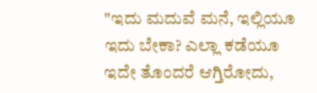"ಇದು ಮದುವೆ ಮನೆ, ಇಲ್ಲಿಯೂ ಇದು ಬೇಕಾ? ಎಲ್ಲಾ ಕಡೆಯೂ ಇದೇ ತೊಂದರೆ ಆಗ್ತಿರೋದು,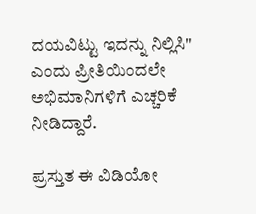ದಯವಿಟ್ಟು ಇದನ್ನು ನಿಲ್ಲಿಸಿ" ಎಂದು ಪ್ರೀತಿಯಿಂದಲೇ ಅಭಿಮಾನಿಗಳಿಗೆ ಎಚ್ಚರಿಕೆ ನೀಡಿದ್ದಾರೆ.

ಪ್ರಸ್ತುತ ಈ ವಿಡಿಯೋ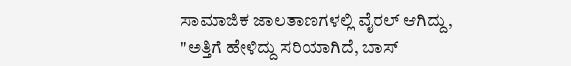ಸಾಮಾಜಿಕ ಜಾಲತಾಣಗಳಲ್ಲಿ ವೈರಲ್ ಆಗಿದ್ದು, "ಅತ್ತಿಗೆ ಹೇಳಿದ್ದು ಸರಿಯಾಗಿದೆ, ಬಾಸ್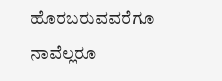ಹೊರಬರುವವರೆಗೂ ನಾವೆಲ್ಲರೂ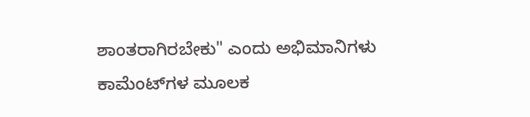ಶಾಂತರಾಗಿರಬೇಕು" ಎಂದು ಅಭಿಮಾನಿಗಳು ಕಾಮೆಂಟ್‌ಗಳ ಮೂಲಕ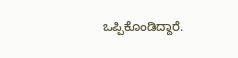ಒಪ್ಪಿಕೊಂಡಿದ್ದಾರೆ.